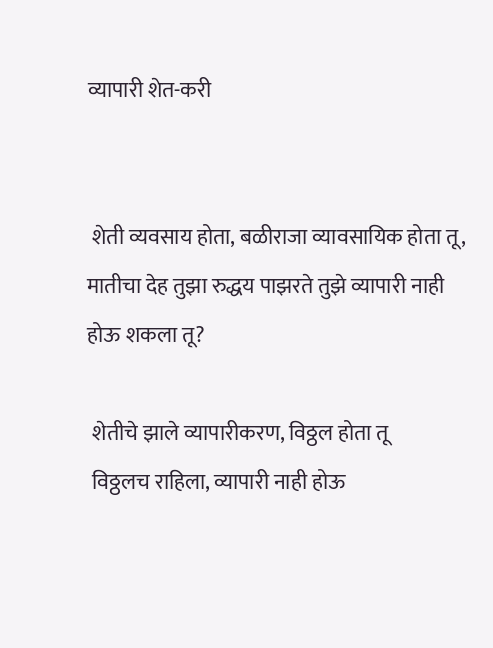व्यापारी शेत-करी


 शेती व्यवसाय होता, बळीराजा व्यावसायिक होता तू,
मातीचा देह तुझा रुद्धय पाझरते तुझे व्यापारी नाही होऊ शकला तू?

 शेतीचे झाले व्यापारीकरण, विठ्ठल होता तू
 विठ्ठलच राहिला, व्यापारी नाही होऊ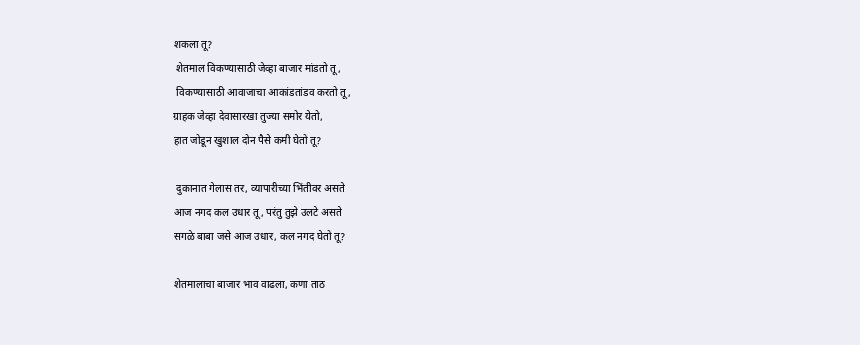शकला तू?
 शेतमाल विकण्यासाठी जेव्हा बाजार मांडतो तू,
 विकण्यासाठी आवाजाचा आकांडतांडव करतो तू,
ग्राहक जेव्हा देवासारखा तुज्या समोर येतो,
हात जोडून खुशाल दोन पैसे कमी घेतो तू?

 दुकानात गेलास तर, व्यापारीच्या भिंतीवर असते
आज नगद कल उधार तू, परंतु तुझे उलटे असते
सगळे बाबा जसे आज उधार, कल नगद घेतो तू?

शेतमालाचा बाजार भाव वाढला, कणा ताठ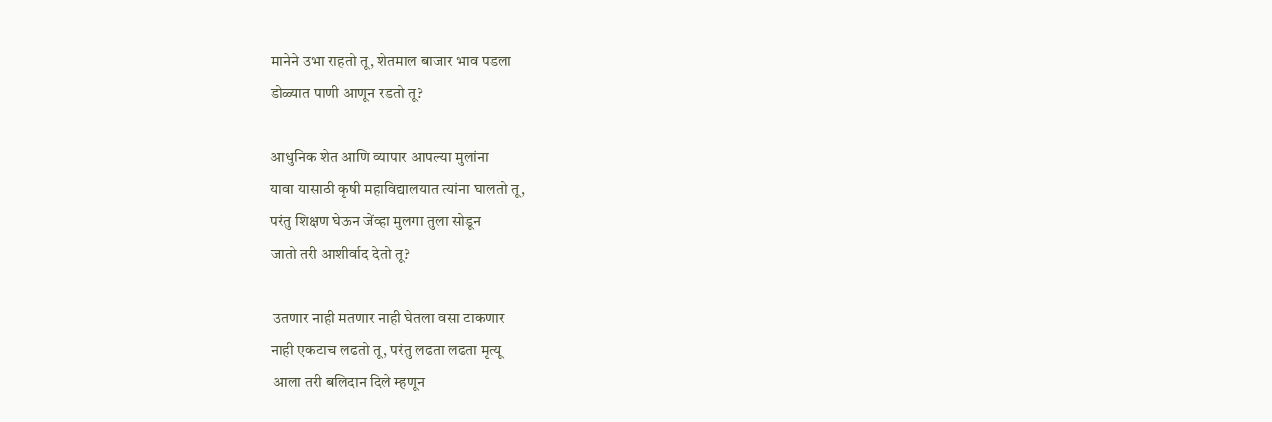मानेने उभा राहतो तू, शेतमाल बाजार भाव पडला
डोळ्यात पाणी आणून रडतो तू?

आधुनिक शेत आणि व्यापार आपल्या मुलांना
यावा यासाठी कृषी महाविद्यालयात त्यांना घालतो तू,
परंतु शिक्षण घेऊन जेंव्हा मुलगा तुला सोडून
जातो तरी आशीर्वाद देतो तू?

 उतणार नाही मतणार नाही घेतला वसा टाकणार
नाही एकटाच लढतो तू, परंतु लढता लढता मृत्यू
 आला तरी बलिदान दिले म्हणून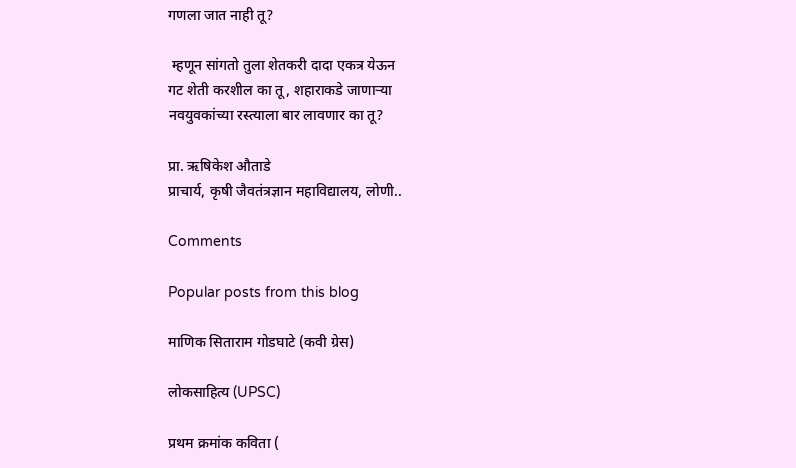गणला जात नाही तू?

 म्हणून सांगतो तुला शेतकरी दादा एकत्र येऊन
गट शेती करशील का तू, शहाराकडे जाणाऱ्या
नवयुवकांच्या रस्त्याला बार लावणार का तू?

प्रा. ऋषिकेश औताडे
प्राचार्य, कृषी जैवतंत्रज्ञान महाविद्यालय, लोणी..

Comments

Popular posts from this blog

माणिक सिताराम गोडघाटे (कवी ग्रेस)

लोकसाहित्य (UPSC)

प्रथम क्रमांक कविता (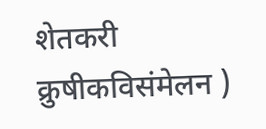शेतकरी क्रुषीकविसंमेलन )